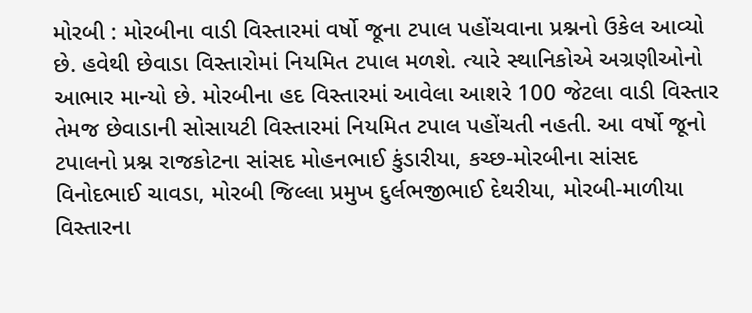મોરબી : મોરબીના વાડી વિસ્તારમાં વર્ષો જૂના ટપાલ પહોંચવાના પ્રશ્નનો ઉકેલ આવ્યો છે. હવેથી છેવાડા વિસ્તારોમાં નિયમિત ટપાલ મળશે. ત્યારે સ્થાનિકોએ અગ્રણીઓનો આભાર માન્યો છે. મોરબીના હદ વિસ્તારમાં આવેલા આશરે 100 જેટલા વાડી વિસ્તાર તેમજ છેવાડાની સોસાયટી વિસ્તારમાં નિયમિત ટપાલ પહોંચતી નહતી. આ વર્ષો જૂનો ટપાલનો પ્રશ્ન રાજકોટના સાંસદ મોહનભાઈ કુંડારીયા, કચ્છ-મોરબીના સાંસદ વિનોદભાઈ ચાવડા, મોરબી જિલ્લા પ્રમુખ દુર્લભજીભાઈ દેથરીયા, મોરબી-માળીયા વિસ્તારના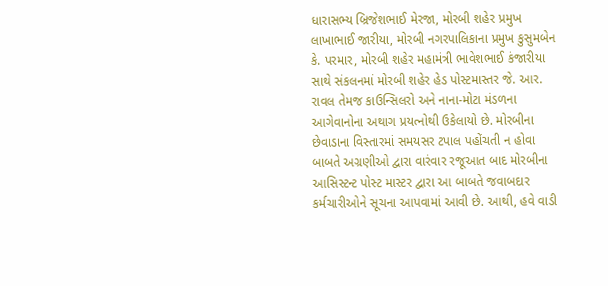ધારાસભ્ય બ્રિજેશભાઈ મેરજા, મોરબી શહેર પ્રમુખ લાખાભાઈ જારીયા, મોરબી નગરપાલિકાના પ્રમુખ કુસુમબેન કે. પરમાર, મોરબી શહેર મહામંત્રી ભાવેશભાઈ કંજારીયા સાથે સંકલનમાં મોરબી શહેર હેડ પોસ્ટમાસ્તર જે. આર. રાવલ તેમજ કાઉન્સિલરો અને નાના-મોટા મંડળના આગેવાનોના અથાગ પ્રયત્નોથી ઉકેલાયો છે. મોરબીના છેવાડાના વિસ્તારમાં સમયસર ટપાલ પહોંચતી ન હોવા બાબતે અગ્રણીઓ દ્વારા વારંવાર રજૂઆત બાદ મોરબીના આસિસ્ટન્ટ પોસ્ટ માસ્ટર દ્વારા આ બાબતે જવાબદાર કર્મચારીઓને સૂચના આપવામાં આવી છે. આથી, હવે વાડી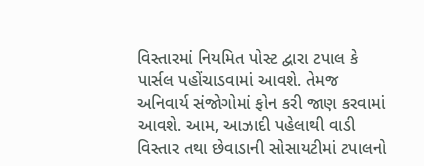વિસ્તારમાં નિયમિત પોસ્ટ દ્વારા ટપાલ કે પાર્સલ પહોંચાડવામાં આવશે. તેમજ અનિવાર્ય સંજોગોમાં ફોન કરી જાણ કરવામાં આવશે. આમ, આઝાદી પહેલાથી વાડી વિસ્તાર તથા છેવાડાની સોસાયટીમાં ટપાલનો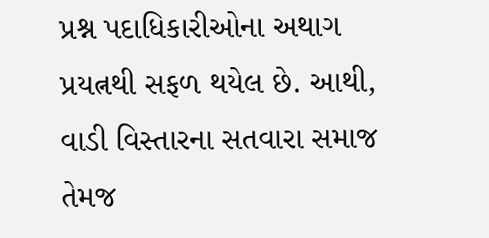પ્રશ્ન પદાધિકારીઓના અથાગ પ્રયત્નથી સફળ થયેલ છે. આથી, વાડી વિસ્તારના સતવારા સમાજ તેમજ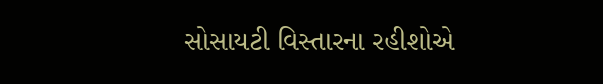સોસાયટી વિસ્તારના રહીશોએ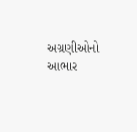અગ્રણીઓનો આભાર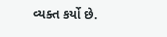વ્યક્ત કર્યો છે.